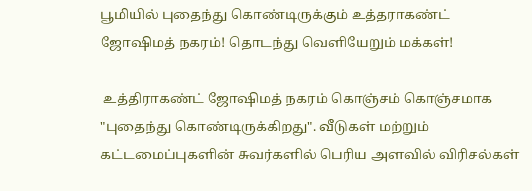பூமியில் புதைந்து கொண்டிருக்கும் உத்தராகண்ட் ஜோஷிமத் நகரம்! தொடந்து வெளியேறும் மக்கள்!

 உத்திராகண்ட் ஜோஷிமத் நகரம் கொஞ்சம் கொஞ்சமாக "புதைந்து கொண்டிருக்கிறது". வீடுகள் மற்றும் கட்டமைப்புகளின் சுவர்களில் பெரிய அளவில் விரிசல்கள்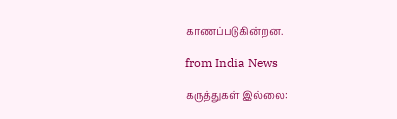காணப்படுகின்றன.

from India News

கருத்துகள் இல்லை: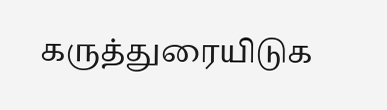கருத்துரையிடுக